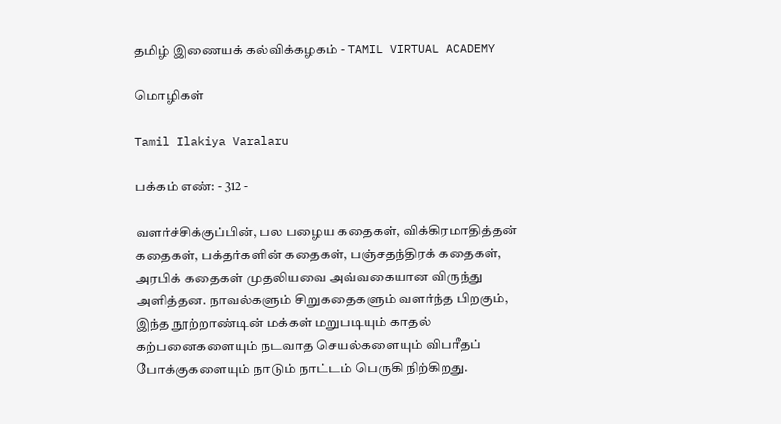தமிழ் இணையக் கல்விக்கழகம் - TAMIL VIRTUAL ACADEMY

மொழிகள்

Tamil Ilakiya Varalaru

பக்கம் எண்: - 312 -

வளர்ச்சிக்குப்பின், பல பழைய கதைகள், விக்கிரமாதித்தன் கதைகள், பக்தர்களின் கதைகள், பஞ்சதந்திரக் கதைகள், அரபிக் கதைகள் முதலியவை அவ்வகையான விருந்து அளித்தன. நாவல்களும் சிறுகதைகளும் வளர்ந்த பிறகும், இந்த நூற்றாண்டின் மக்கள் மறுபடியும் காதல் கற்பனைகளையும் நடவாத செயல்களையும் விபரீதப் போக்குகளையும் நாடும் நாட்டம் பெருகி நிற்கிறது.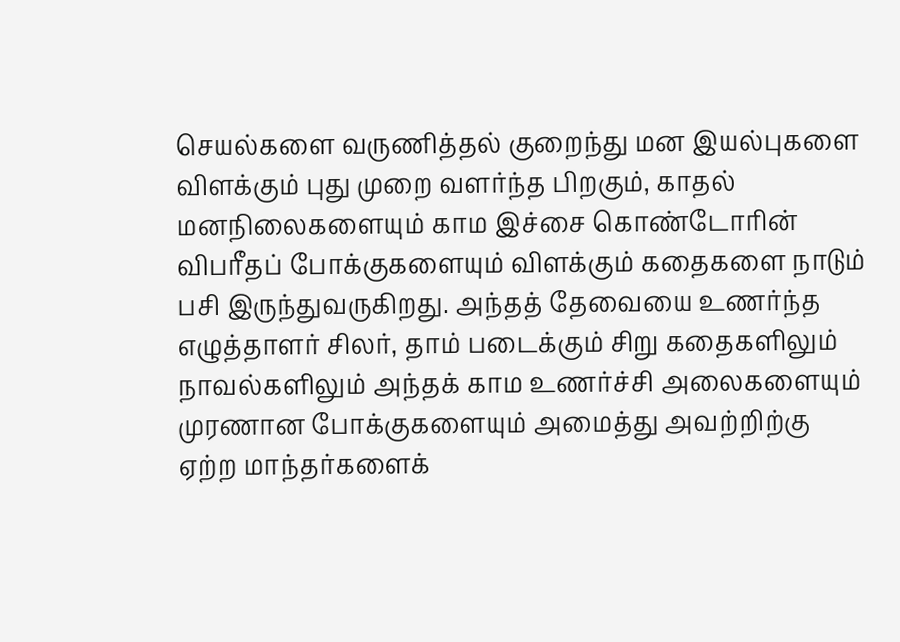செயல்களை வருணித்தல் குறைந்து மன இயல்புகளை விளக்கும் புது முறை வளர்ந்த பிறகும், காதல் மனநிலைகளையும் காம இச்சை கொண்டோரின் விபரீதப் போக்குகளையும் விளக்கும் கதைகளை நாடும் பசி இருந்துவருகிறது. அந்தத் தேவையை உணர்ந்த எழுத்தாளர் சிலர், தாம் படைக்கும் சிறு கதைகளிலும் நாவல்களிலும் அந்தக் காம உணர்ச்சி அலைகளையும் முரணான போக்குகளையும் அமைத்து அவற்றிற்கு ஏற்ற மாந்தர்களைக்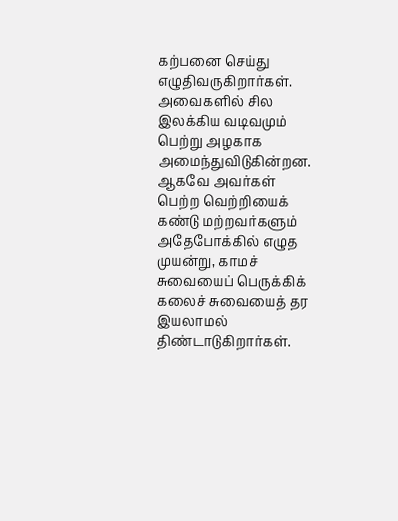கற்பனை செய்து எழுதிவருகிறார்கள். அவைகளில் சில இலக்கிய வடிவமும் பெற்று அழகாக அமைந்துவிடுகின்றன. ஆகவே அவர்கள் பெற்ற வெற்றியைக் கண்டு மற்றவர்களும் அதேபோக்கில் எழுத முயன்று, காமச் சுவையைப் பெருக்கிக் கலைச் சுவையைத் தர இயலாமல் திண்டாடுகிறார்கள்.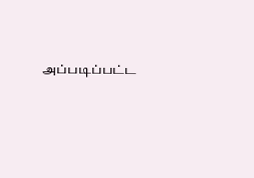அப்படிப்பட்ட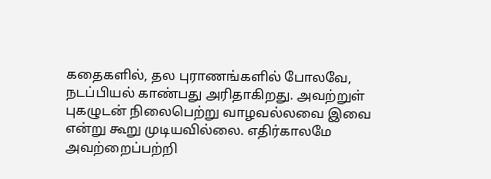கதைகளில், தல புராணங்களில் போலவே, நடப்பியல் காண்பது அரிதாகிறது. அவற்றுள் புகழுடன் நிலைபெற்று வாழவல்லவை இவை என்று கூறு முடியவில்லை. எதிர்காலமே அவற்றைப்பற்றி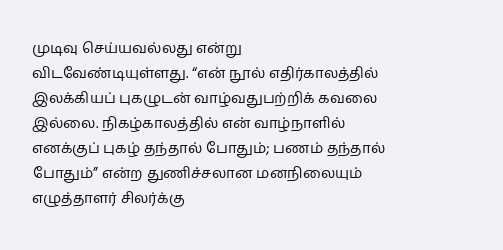முடிவு செய்யவல்லது என்று விடவேண்டியுள்ளது. “என் நூல் எதிர்காலத்தில் இலக்கியப் புகழுடன் வாழ்வதுபற்றிக் கவலை இல்லை. நிகழ்காலத்தில் என் வாழ்நாளில் எனக்குப் புகழ் தந்தால் போதும்; பணம் தந்தால் போதும்” என்ற துணிச்சலான மனநிலையும் எழுத்தாளர் சிலர்க்கு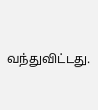வந்துவிட்டது.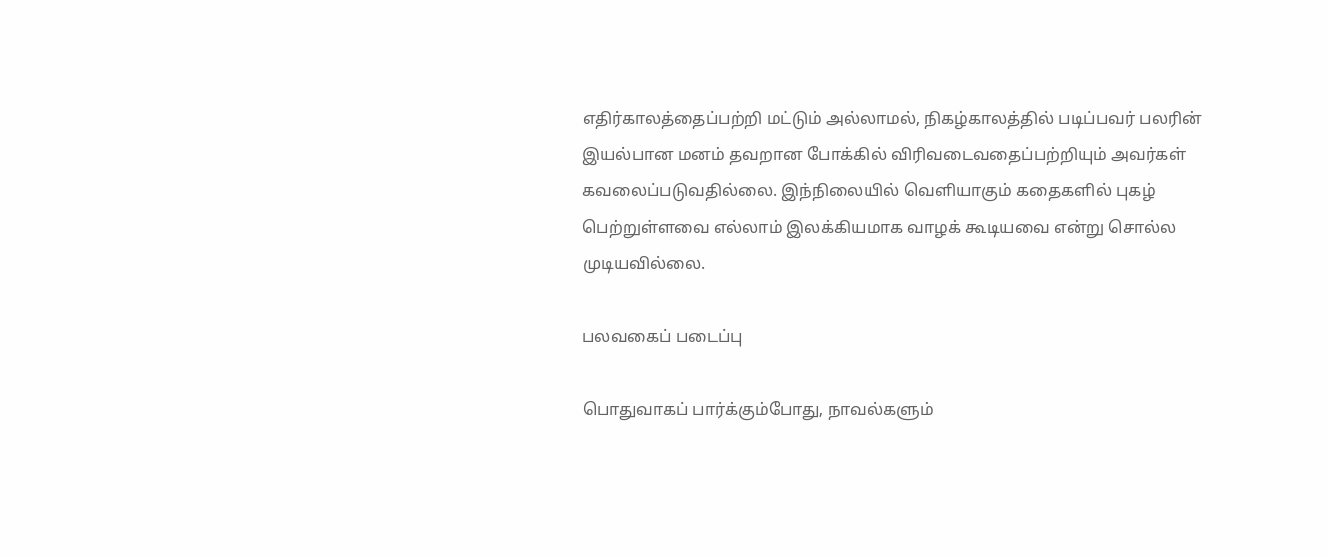எதிர்காலத்தைப்பற்றி மட்டும் அல்லாமல், நிகழ்காலத்தில் படிப்பவர் பலரின் இயல்பான மனம் தவறான போக்கில் விரிவடைவதைப்பற்றியும் அவர்கள் கவலைப்படுவதில்லை. இந்நிலையில் வெளியாகும் கதைகளில் புகழ் பெற்றுள்ளவை எல்லாம் இலக்கியமாக வாழக் கூடியவை என்று சொல்ல முடியவில்லை.

பலவகைப் படைப்பு

பொதுவாகப் பார்க்கும்போது, நாவல்களும்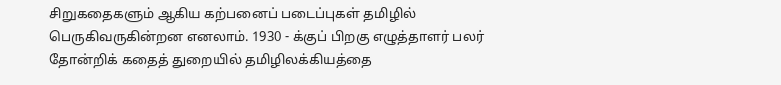சிறுகதைகளும் ஆகிய கற்பனைப் படைப்புகள் தமிழில் பெருகிவருகின்றன எனலாம். 1930 - க்குப் பிறகு எழுத்தாளர் பலர் தோன்றிக் கதைத் துறையில் தமிழிலக்கியத்தை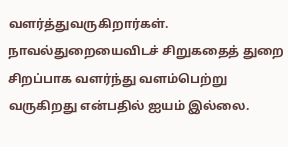வளர்த்துவருகிறார்கள். நாவல்துறையைவிடச் சிறுகதைத் துறை சிறப்பாக வளர்ந்து வளம்பெற்று வருகிறது என்பதில் ஐயம் இல்லை.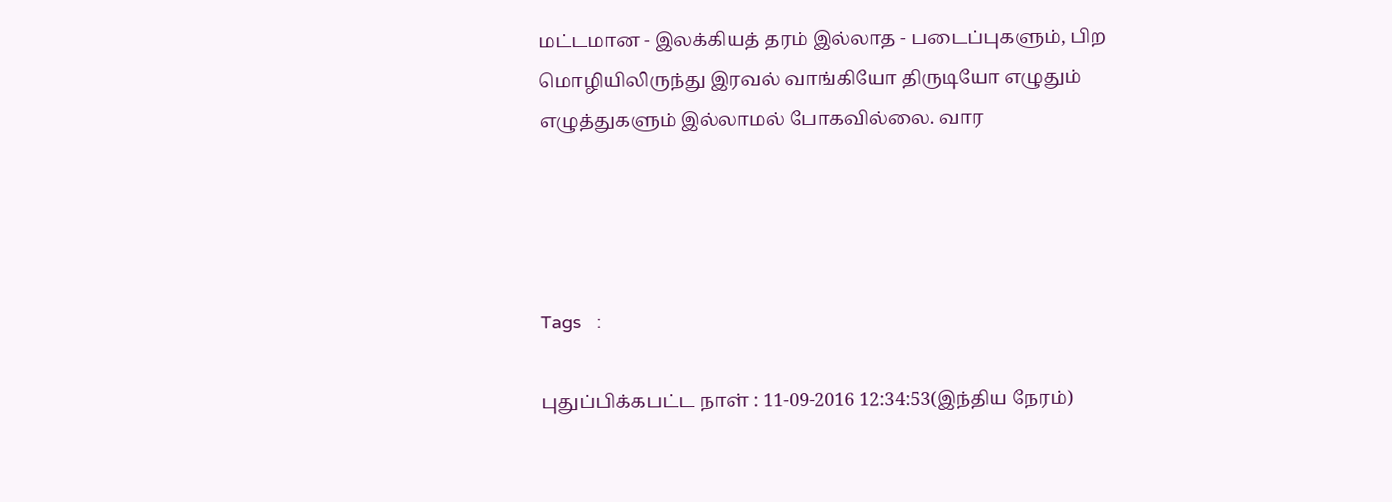மட்டமான - இலக்கியத் தரம் இல்லாத - படைப்புகளும், பிற மொழியிலிருந்து இரவல் வாங்கியோ திருடியோ எழுதும் எழுத்துகளும் இல்லாமல் போகவில்லை. வார




Tags   :

புதுப்பிக்கபட்ட நாள் : 11-09-2016 12:34:53(இந்திய நேரம்)